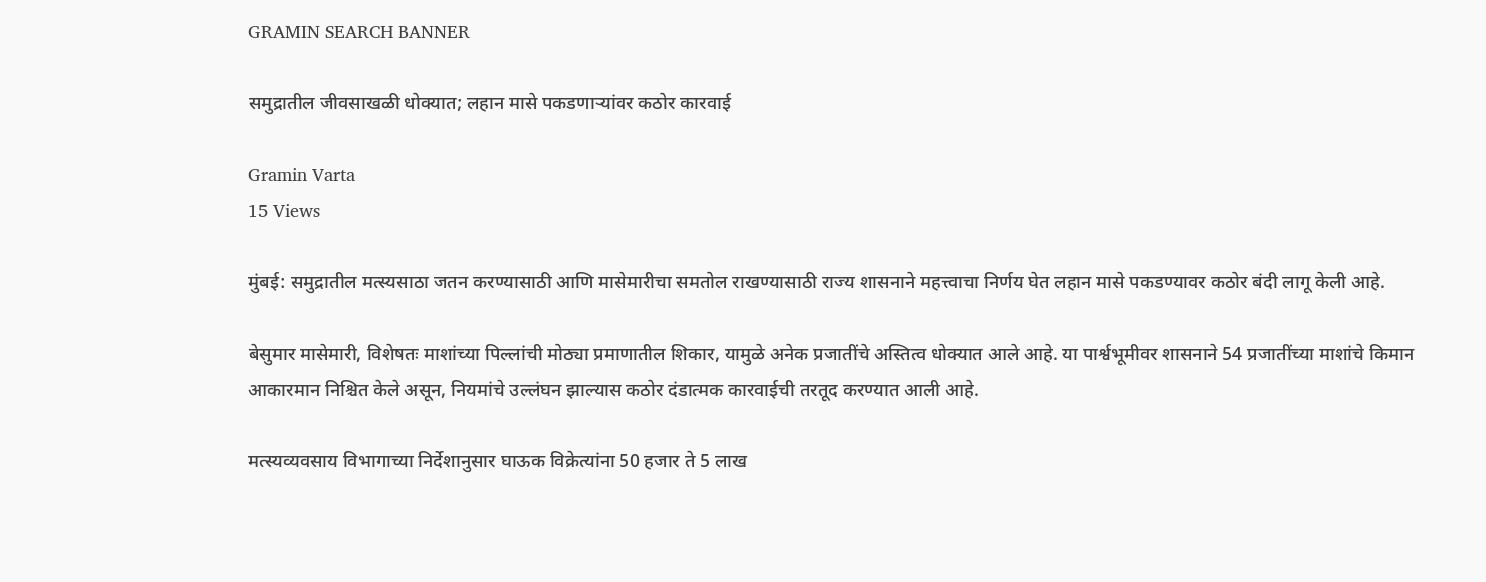GRAMIN SEARCH BANNER

समुद्रातील जीवसाखळी धोक्यात; लहान मासे पकडणाऱ्यांवर कठोर कारवाई

Gramin Varta
15 Views

मुंबई: समुद्रातील मत्स्यसाठा जतन करण्यासाठी आणि मासेमारीचा समतोल राखण्यासाठी राज्य शासनाने महत्त्वाचा निर्णय घेत लहान मासे पकडण्यावर कठोर बंदी लागू केली आहे.

बेसुमार मासेमारी, विशेषतः माशांच्या पिल्लांची मोठ्या प्रमाणातील शिकार, यामुळे अनेक प्रजातींचे अस्तित्व धोक्यात आले आहे. या पार्श्वभूमीवर शासनाने 54 प्रजातींच्या माशांचे किमान आकारमान निश्चित केले असून, नियमांचे उल्लंघन झाल्यास कठोर दंडात्मक कारवाईची तरतूद करण्यात आली आहे.

मत्स्यव्यवसाय विभागाच्या निर्देशानुसार घाऊक विक्रेत्यांना 50 हजार ते 5 लाख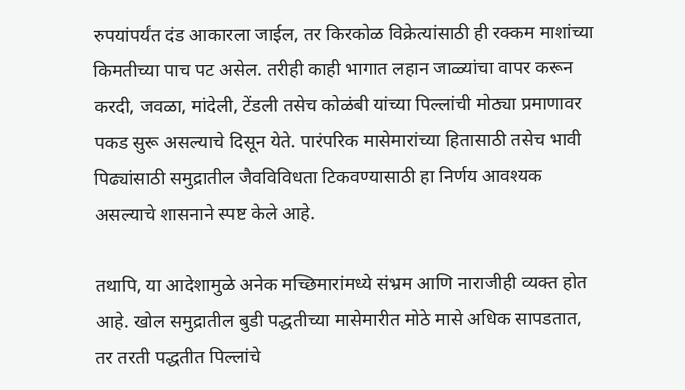रुपयांपर्यंत दंड आकारला जाईल, तर किरकोळ विक्रेत्यांसाठी ही रक्कम माशांच्या किमतीच्या पाच पट असेल. तरीही काही भागात लहान जाळ्यांचा वापर करून करदी, जवळा, मांदेली, टेंडली तसेच कोळंबी यांच्या पिल्लांची मोठ्या प्रमाणावर पकड सुरू असल्याचे दिसून येते. पारंपरिक मासेमारांच्या हितासाठी तसेच भावी पिढ्यांसाठी समुद्रातील जैवविविधता टिकवण्यासाठी हा निर्णय आवश्यक असल्याचे शासनाने स्पष्ट केले आहे.

तथापि, या आदेशामुळे अनेक मच्छिमारांमध्ये संभ्रम आणि नाराजीही व्यक्त होत आहे. खोल समुद्रातील बुडी पद्धतीच्या मासेमारीत मोठे मासे अधिक सापडतात, तर तरती पद्धतीत पिल्लांचे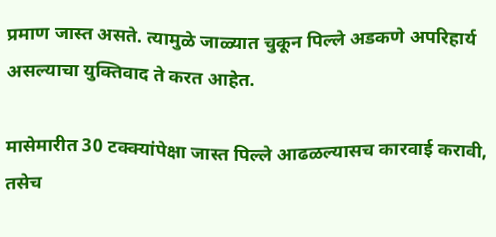प्रमाण जास्त असते. त्यामुळे जाळ्यात चुकून पिल्ले अडकणे अपरिहार्य असल्याचा युक्तिवाद ते करत आहेत.

मासेमारीत 30 टक्क्यांपेक्षा जास्त पिल्ले आढळल्यासच कारवाई करावी, तसेच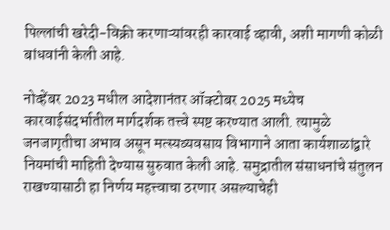पिल्लांची खरेदी-विक्री करणाऱ्यांवरही कारवाई व्हावी, अशी मागणी कोळी बांधवांनी केली आहे.

नोव्हेंबर 2023 मधील आदेशानंतर ऑक्टोबर 2025 मध्येच कारवाईसंदर्भातील मार्गदर्शक तत्त्वे स्पष्ट करण्यात आली. त्यामुळे जनजागृतीचा अभाव असून मत्स्यव्यवसाय विभागाने आता कार्यशाळांद्वारे नियमांची माहिती देण्यास सुरुवात केली आहे. समुद्रातील संसाधनांचे संतुलन राखण्यासाठी हा निर्णय महत्त्वाचा ठरणार असल्याचेही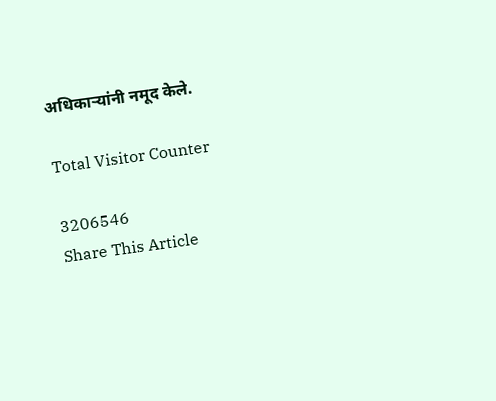अधिकाऱ्यांनी नमूद केले.

Total Visitor Counter

3206546
Share This Article